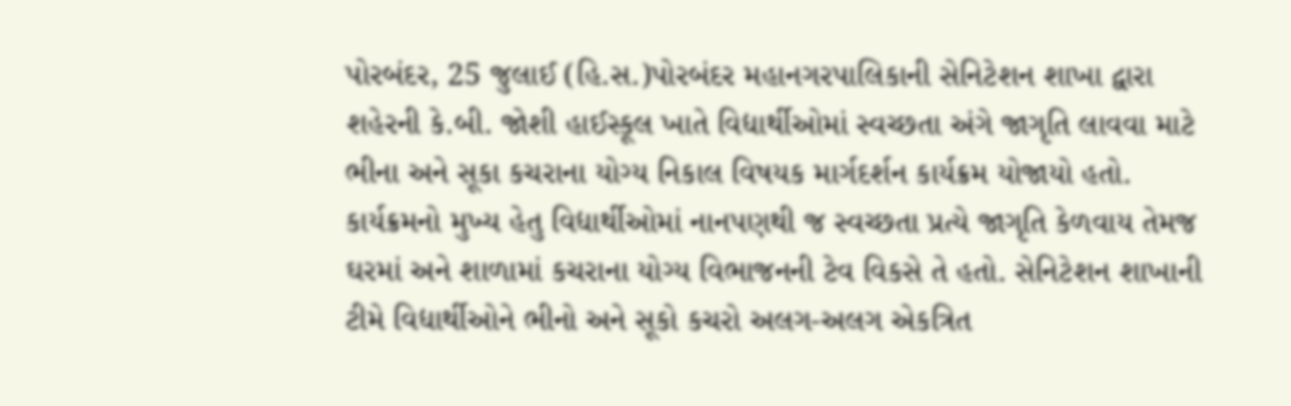પોરબંદર, 25 જુલાઈ (હિ.સ.)પોરબંદર મહાનગરપાલિકાની સેનિટેશન શાખા દ્વારા શહેરની કે.બી. જોશી હાઈસ્કૂલ ખાતે વિદ્યાર્થીઓમાં સ્વચ્છતા અંગે જાગૃતિ લાવવા માટે ભીના અને સૂકા કચરાના યોગ્ય નિકાલ વિષયક માર્ગદર્શન કાર્યક્રમ યોજાયો હતો. કાર્યક્રમનો મુખ્ય હેતુ વિદ્યાર્થીઓમાં નાનપણથી જ સ્વચ્છતા પ્રત્યે જાગૃતિ કેળવાય તેમજ ઘરમાં અને શાળામાં કચરાના યોગ્ય વિભાજનની ટેવ વિકસે તે હતો. સેનિટેશન શાખાની ટીમે વિદ્યાર્થીઓને ભીનો અને સૂકો કચરો અલગ-અલગ એકત્રિત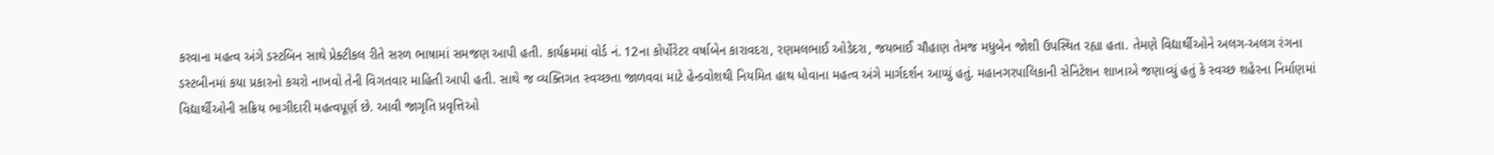કરવાના મહત્વ અંગે ડસ્ટબિન સાથે પ્રેક્ટીકલ રીતે સરળ ભાષામાં સમજણ આપી હતી. કાર્યક્રમમાં વોર્ડ નં. 12ના કોર્પોરેટર વર્ષાબેન કારાવદરા, રણમલભાઈ ઓડેદરા, જયભાઈ ચૌહાણ તેમજ મધુબેન જોશી ઉપસ્થિત રહ્યા હતા. તેમણે વિદ્યાર્થીઓને અલગ-અલગ રંગના ડસ્ટબીનમાં કયા પ્રકારનો કચરો નાખવો તેની વિગતવાર માહિતી આપી હતી. સાથે જ વ્યક્તિગત સ્વચ્છતા જાળવવા માટે હેન્ડવોશથી નિયમિત હાથ ધોવાના મહત્વ અંગે માર્ગદર્શન આપ્યું હતું. મહાનગરપાલિકાની સેનિટેશન શાખાએ જણાવ્યું હતું કે સ્વચ્છ શહેરના નિર્માણમાં વિદ્યાર્થીઓની સક્રિય ભાગીદારી મહત્વપૂર્ણ છે. આવી જાગૃતિ પ્રવૃત્તિઓ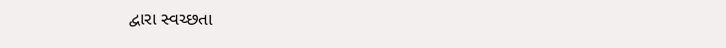દ્વારા સ્વચ્છતા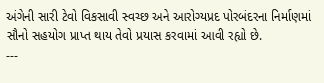અંગેની સારી ટેવો વિકસાવી સ્વચ્છ અને આરોગ્યપ્રદ પોરબંદરના નિર્માણમાં સૌનો સહયોગ પ્રાપ્ત થાય તેવો પ્રયાસ કરવામાં આવી રહ્યો છે.
---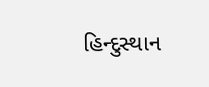હિન્દુસ્થાન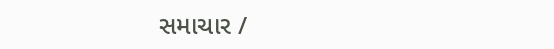સમાચાર /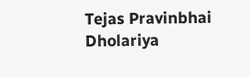Tejas Pravinbhai Dholariya